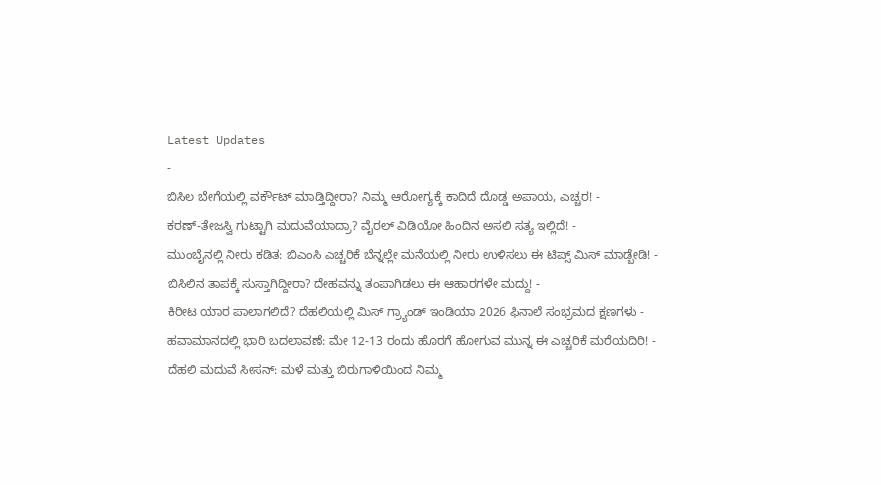Latest Updates
-
ಬಿಸಿಲ ಬೇಗೆಯಲ್ಲಿ ವರ್ಕೌಟ್ ಮಾಡ್ತಿದ್ದೀರಾ? ನಿಮ್ಮ ಆರೋಗ್ಯಕ್ಕೆ ಕಾದಿದೆ ದೊಡ್ಡ ಅಪಾಯ, ಎಚ್ಚರ! -
ಕರಣ್-ತೇಜಸ್ವಿ ಗುಟ್ಟಾಗಿ ಮದುವೆಯಾದ್ರಾ? ವೈರಲ್ ವಿಡಿಯೋ ಹಿಂದಿನ ಅಸಲಿ ಸತ್ಯ ಇಲ್ಲಿದೆ! -
ಮುಂಬೈನಲ್ಲಿ ನೀರು ಕಡಿತ: ಬಿಎಂಸಿ ಎಚ್ಚರಿಕೆ ಬೆನ್ನಲ್ಲೇ ಮನೆಯಲ್ಲಿ ನೀರು ಉಳಿಸಲು ಈ ಟಿಪ್ಸ್ ಮಿಸ್ ಮಾಡ್ಬೇಡಿ! -
ಬಿಸಿಲಿನ ತಾಪಕ್ಕೆ ಸುಸ್ತಾಗಿದ್ದೀರಾ? ದೇಹವನ್ನು ತಂಪಾಗಿಡಲು ಈ ಆಹಾರಗಳೇ ಮದ್ದು! -
ಕಿರೀಟ ಯಾರ ಪಾಲಾಗಲಿದೆ? ದೆಹಲಿಯಲ್ಲಿ ಮಿಸ್ ಗ್ರ್ಯಾಂಡ್ ಇಂಡಿಯಾ 2026 ಫಿನಾಲೆ ಸಂಭ್ರಮದ ಕ್ಷಣಗಳು -
ಹವಾಮಾನದಲ್ಲಿ ಭಾರಿ ಬದಲಾವಣೆ: ಮೇ 12-13 ರಂದು ಹೊರಗೆ ಹೋಗುವ ಮುನ್ನ ಈ ಎಚ್ಚರಿಕೆ ಮರೆಯದಿರಿ! -
ದೆಹಲಿ ಮದುವೆ ಸೀಸನ್: ಮಳೆ ಮತ್ತು ಬಿರುಗಾಳಿಯಿಂದ ನಿಮ್ಮ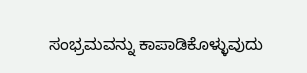ಸಂಭ್ರಮವನ್ನು ಕಾಪಾಡಿಕೊಳ್ಳುವುದು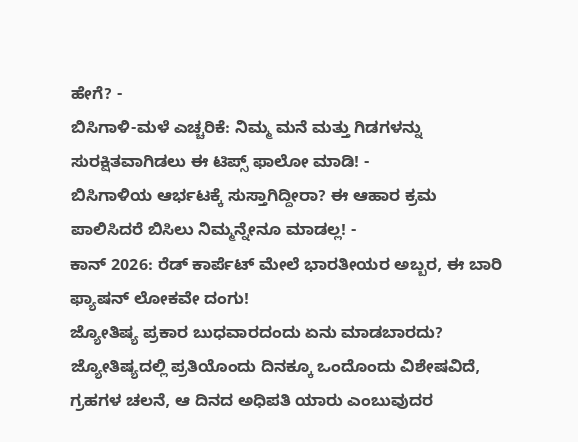ಹೇಗೆ? -
ಬಿಸಿಗಾಳಿ-ಮಳೆ ಎಚ್ಚರಿಕೆ: ನಿಮ್ಮ ಮನೆ ಮತ್ತು ಗಿಡಗಳನ್ನು ಸುರಕ್ಷಿತವಾಗಿಡಲು ಈ ಟಿಪ್ಸ್ ಫಾಲೋ ಮಾಡಿ! -
ಬಿಸಿಗಾಳಿಯ ಆರ್ಭಟಕ್ಕೆ ಸುಸ್ತಾಗಿದ್ದೀರಾ? ಈ ಆಹಾರ ಕ್ರಮ ಪಾಲಿಸಿದರೆ ಬಿಸಿಲು ನಿಮ್ಮನ್ನೇನೂ ಮಾಡಲ್ಲ! -
ಕಾನ್ 2026: ರೆಡ್ ಕಾರ್ಪೆಟ್ ಮೇಲೆ ಭಾರತೀಯರ ಅಬ್ಬರ, ಈ ಬಾರಿ ಫ್ಯಾಷನ್ ಲೋಕವೇ ದಂಗು!
ಜ್ಯೋತಿಷ್ಯ ಪ್ರಕಾರ ಬುಧವಾರದಂದು ಏನು ಮಾಡಬಾರದು?
ಜ್ಯೋತಿಷ್ಯದಲ್ಲಿ ಪ್ರತಿಯೊಂದು ದಿನಕ್ಕೂ ಒಂದೊಂದು ವಿಶೇಷವಿದೆ, ಗ್ರಹಗಳ ಚಲನೆ, ಆ ದಿನದ ಅಧಿಪತಿ ಯಾರು ಎಂಬುವುದರ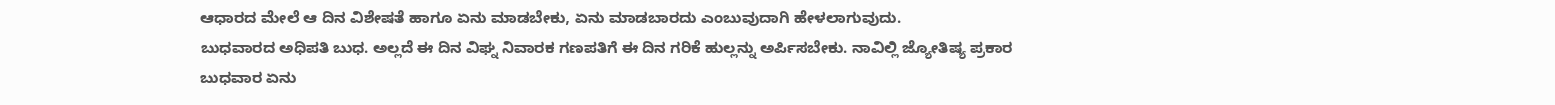ಆಧಾರದ ಮೇಲೆ ಆ ದಿನ ವಿಶೇಷತೆ ಹಾಗೂ ಏನು ಮಾಡಬೇಕು, ಏನು ಮಾಡಬಾರದು ಎಂಬುವುದಾಗಿ ಹೇಳಲಾಗುವುದು.
ಬುಧವಾರದ ಅಧಿಪತಿ ಬುಧ. ಅಲ್ಲದೆ ಈ ದಿನ ವಿಘ್ನ ನಿವಾರಕ ಗಣಪತಿಗೆ ಈ ದಿನ ಗರಿಕೆ ಹುಲ್ಲನ್ನು ಅರ್ಪಿಸಬೇಕು. ನಾವಿಲ್ಲಿ ಜ್ಯೋತಿಷ್ಯ ಪ್ರಕಾರ ಬುಧವಾರ ಏನು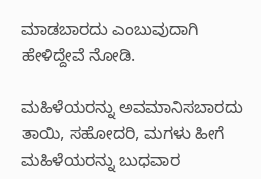ಮಾಡಬಾರದು ಎಂಬುವುದಾಗಿ ಹೇಳಿದ್ದೇವೆ ನೋಡಿ.

ಮಹಿಳೆಯರನ್ನು ಅವಮಾನಿಸಬಾರದು
ತಾಯಿ, ಸಹೋದರಿ, ಮಗಳು ಹೀಗೆ ಮಹಿಳೆಯರನ್ನು ಬುಧವಾರ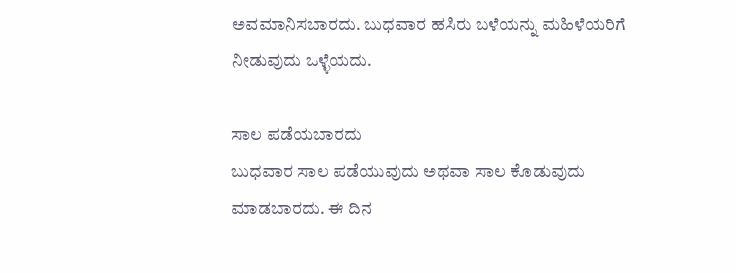ಅವಮಾನಿಸಬಾರದು. ಬುಧವಾರ ಹಸಿರು ಬಳೆಯನ್ನು ಮಹಿಳೆಯರಿಗೆ ನೀಡುವುದು ಒಳ್ಳೆಯದು.

ಸಾಲ ಪಡೆಯಬಾರದು
ಬುಧವಾರ ಸಾಲ ಪಡೆಯುವುದು ಅಥವಾ ಸಾಲ ಕೊಡುವುದು ಮಾಡಬಾರದು. ಈ ದಿನ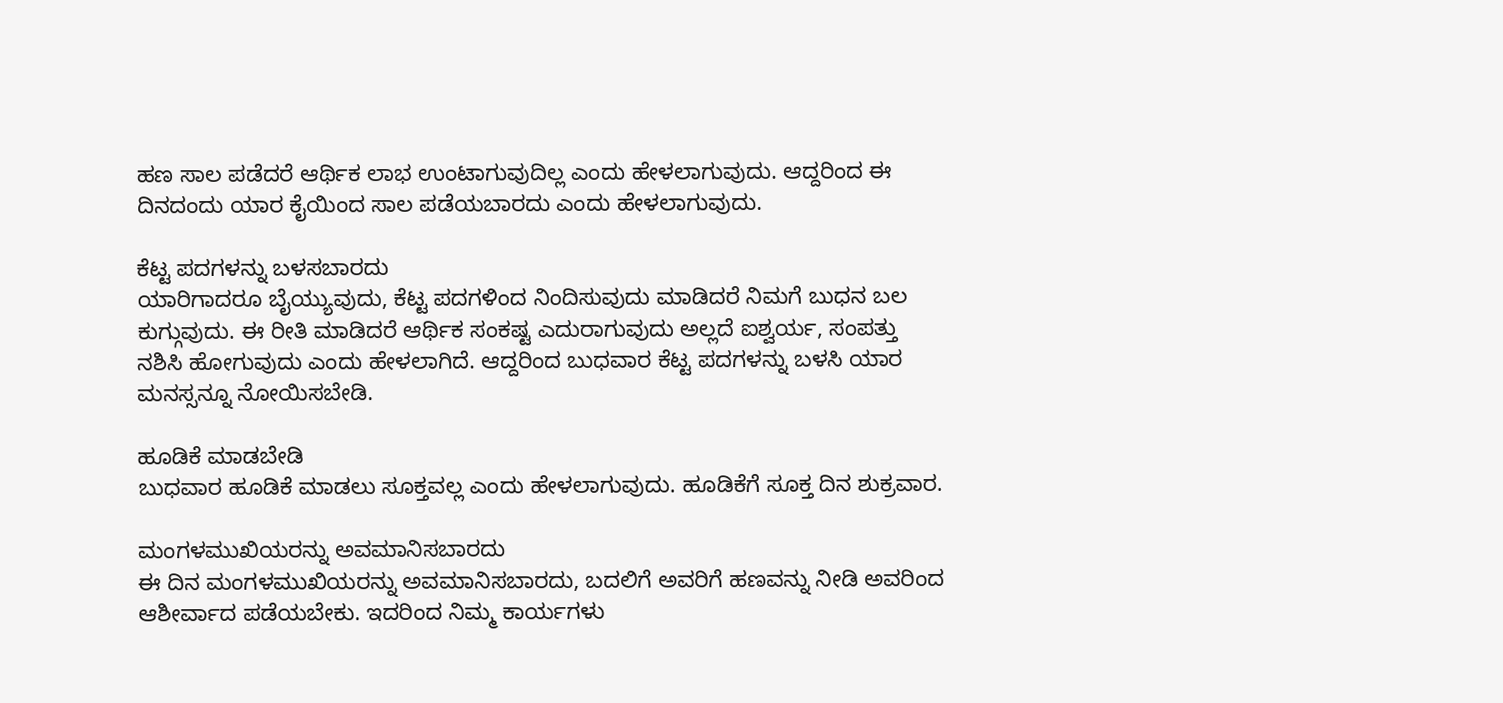ಹಣ ಸಾಲ ಪಡೆದರೆ ಆರ್ಥಿಕ ಲಾಭ ಉಂಟಾಗುವುದಿಲ್ಲ ಎಂದು ಹೇಳಲಾಗುವುದು. ಆದ್ದರಿಂದ ಈ ದಿನದಂದು ಯಾರ ಕೈಯಿಂದ ಸಾಲ ಪಡೆಯಬಾರದು ಎಂದು ಹೇಳಲಾಗುವುದು.

ಕೆಟ್ಟ ಪದಗಳನ್ನು ಬಳಸಬಾರದು
ಯಾರಿಗಾದರೂ ಬೈಯ್ಯುವುದು, ಕೆಟ್ಟ ಪದಗಳಿಂದ ನಿಂದಿಸುವುದು ಮಾಡಿದರೆ ನಿಮಗೆ ಬುಧನ ಬಲ ಕುಗ್ಗುವುದು. ಈ ರೀತಿ ಮಾಡಿದರೆ ಆರ್ಥಿಕ ಸಂಕಷ್ಟ ಎದುರಾಗುವುದು ಅಲ್ಲದೆ ಐಶ್ವರ್ಯ, ಸಂಪತ್ತು ನಶಿಸಿ ಹೋಗುವುದು ಎಂದು ಹೇಳಲಾಗಿದೆ. ಆದ್ದರಿಂದ ಬುಧವಾರ ಕೆಟ್ಟ ಪದಗಳನ್ನು ಬಳಸಿ ಯಾರ ಮನಸ್ಸನ್ನೂ ನೋಯಿಸಬೇಡಿ.

ಹೂಡಿಕೆ ಮಾಡಬೇಡಿ
ಬುಧವಾರ ಹೂಡಿಕೆ ಮಾಡಲು ಸೂಕ್ತವಲ್ಲ ಎಂದು ಹೇಳಲಾಗುವುದು. ಹೂಡಿಕೆಗೆ ಸೂಕ್ತ ದಿನ ಶುಕ್ರವಾರ.

ಮಂಗಳಮುಖಿಯರನ್ನು ಅವಮಾನಿಸಬಾರದು
ಈ ದಿನ ಮಂಗಳಮುಖಿಯರನ್ನು ಅವಮಾನಿಸಬಾರದು, ಬದಲಿಗೆ ಅವರಿಗೆ ಹಣವನ್ನು ನೀಡಿ ಅವರಿಂದ ಆಶೀರ್ವಾದ ಪಡೆಯಬೇಕು. ಇದರಿಂದ ನಿಮ್ಮ ಕಾರ್ಯಗಳು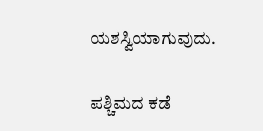ಯಶಸ್ವಿಯಾಗುವುದು.

ಪಶ್ಚಿಮದ ಕಡೆ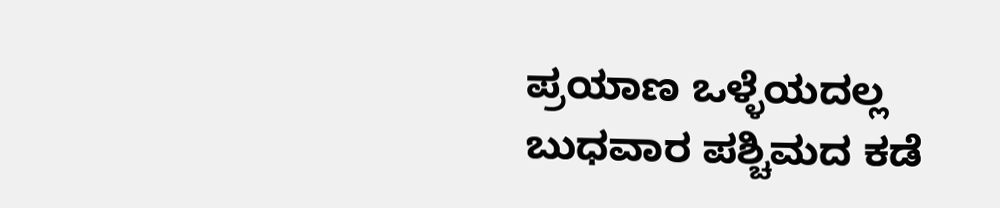ಪ್ರಯಾಣ ಒಳ್ಳೆಯದಲ್ಲ
ಬುಧವಾರ ಪಶ್ಚಿಮದ ಕಡೆ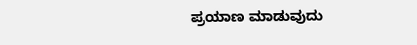ಪ್ರಯಾಣ ಮಾಡುವುದು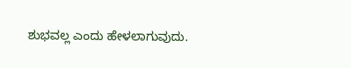ಶುಭವಲ್ಲ ಎಂದು ಹೇಳಲಾಗುವುದು.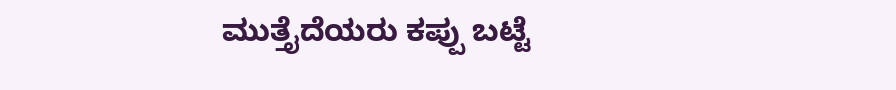ಮುತ್ತೈದೆಯರು ಕಪ್ಪು ಬಟ್ಟೆ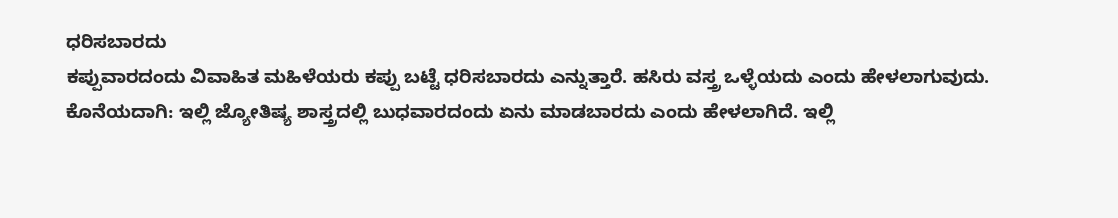ಧರಿಸಬಾರದು
ಕಪ್ಪುವಾರದಂದು ವಿವಾಹಿತ ಮಹಿಳೆಯರು ಕಪ್ಪು ಬಟ್ಟೆ ಧರಿಸಬಾರದು ಎನ್ನುತ್ತಾರೆ. ಹಸಿರು ವಸ್ತ್ರ ಒಳ್ಳೆಯದು ಎಂದು ಹೇಳಲಾಗುವುದು.
ಕೊನೆಯದಾಗಿ: ಇಲ್ಲಿ ಜ್ಯೋತಿಷ್ಯ ಶಾಸ್ತ್ರದಲ್ಲಿ ಬುಧವಾರದಂದು ಏನು ಮಾಡಬಾರದು ಎಂದು ಹೇಳಲಾಗಿದೆ. ಇಲ್ಲಿ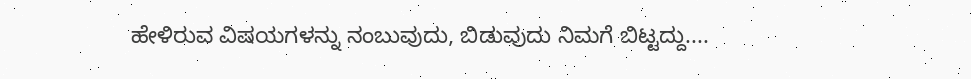ಹೇಳಿರುವ ವಿಷಯಗಳನ್ನು ನಂಬುವುದು, ಬಿಡುವುದು ನಿಮಗೆ ಬಿಟ್ಟದ್ದು....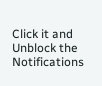Click it and Unblock the Notifications